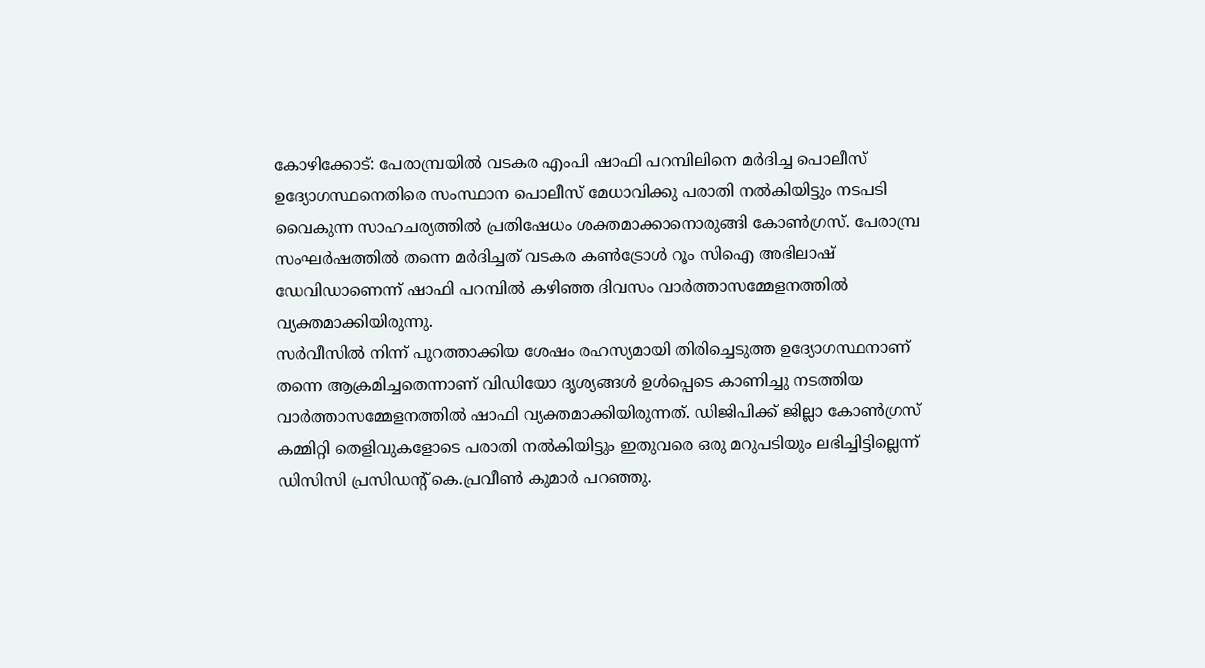കോഴിക്കോട്: പേരാമ്പ്രയിൽ വടകര എംപി ഷാഫി പറമ്പിലിനെ മർദിച്ച പൊലീസ് ഉദ്യോഗസ്ഥനെതിരെ സംസ്ഥാന പൊലീസ് മേധാവിക്കു പരാതി നൽകിയിട്ടും നടപടി വൈകുന്ന സാഹചര്യത്തിൽ പ്രതിഷേധം ശക്തമാക്കാനൊരുങ്ങി കോൺഗ്രസ്. പേരാമ്പ്ര സംഘർഷത്തിൽ തന്നെ മർദിച്ചത് വടകര കൺട്രോൾ റൂം സിഐ അഭിലാഷ് ഡേവിഡാണെന്ന് ഷാഫി പറമ്പിൽ കഴിഞ്ഞ ദിവസം വാർത്താസമ്മേളനത്തിൽ വ്യക്തമാക്കിയിരുന്നു.
സർവീസിൽ നിന്ന് പുറത്താക്കിയ ശേഷം രഹസ്യമായി തിരിച്ചെടുത്ത ഉദ്യോഗസ്ഥനാണ് തന്നെ ആക്രമിച്ചതെന്നാണ് വിഡിയോ ദൃശ്യങ്ങൾ ഉൾപ്പെടെ കാണിച്ചു നടത്തിയ വാർത്താസമ്മേളനത്തിൽ ഷാഫി വ്യക്തമാക്കിയിരുന്നത്. ഡിജിപിക്ക് ജില്ലാ കോൺഗ്രസ് കമ്മിറ്റി തെളിവുകളോടെ പരാതി നൽകിയിട്ടും ഇതുവരെ ഒരു മറുപടിയും ലഭിച്ചിട്ടില്ലെന്ന് ഡിസിസി പ്രസിഡന്റ് കെ.പ്രവീൺ കുമാർ പറഞ്ഞു.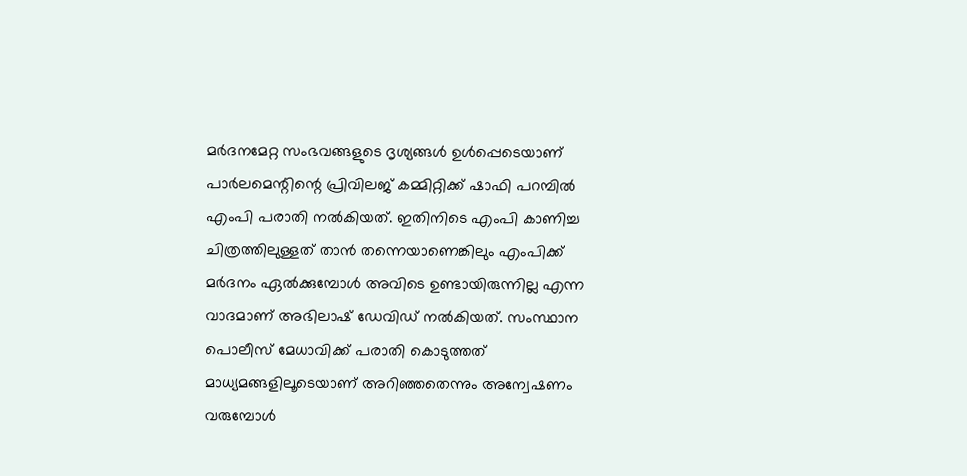മർദനമേറ്റ സംഭവങ്ങളുടെ ദൃശ്യങ്ങൾ ഉൾപ്പെടെയാണ് പാർലമെന്റിന്റെ പ്രിവിലജ് കമ്മിറ്റിക്ക് ഷാഫി പറമ്പിൽ എംപി പരാതി നൽകിയത്. ഇതിനിടെ എംപി കാണിച്ച ചിത്രത്തിലുള്ളത് താൻ തന്നെയാണെങ്കിലും എംപിക്ക് മർദനം ഏൽക്കുമ്പോൾ അവിടെ ഉണ്ടായിരുന്നില്ല എന്ന വാദമാണ് അഭിലാഷ് ഡേവിഡ് നൽകിയത്. സംസ്ഥാന പൊലീസ് മേധാവിക്ക് പരാതി കൊടുത്തത് മാധ്യമങ്ങളിലൂടെയാണ് അറിഞ്ഞതെന്നും അന്വേഷണം വരുമ്പോൾ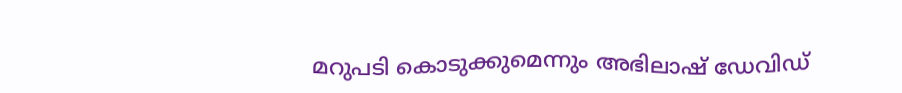മറുപടി കൊടുക്കുമെന്നും അഭിലാഷ് ഡേവിഡ്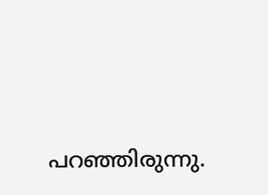പറഞ്ഞിരുന്നു.